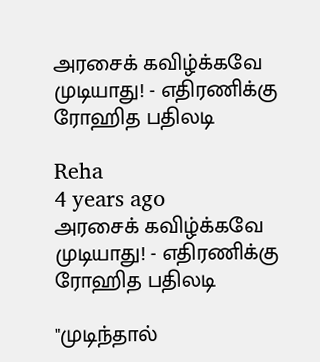அரசைக் கவிழ்க்கவே முடியாது! - எதிரணிக்கு ரோஹித பதிலடி

Reha
4 years ago
அரசைக் கவிழ்க்கவே முடியாது! - எதிரணிக்கு ரோஹித பதிலடி

"முடிந்தால்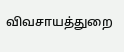விவசாயத்துறை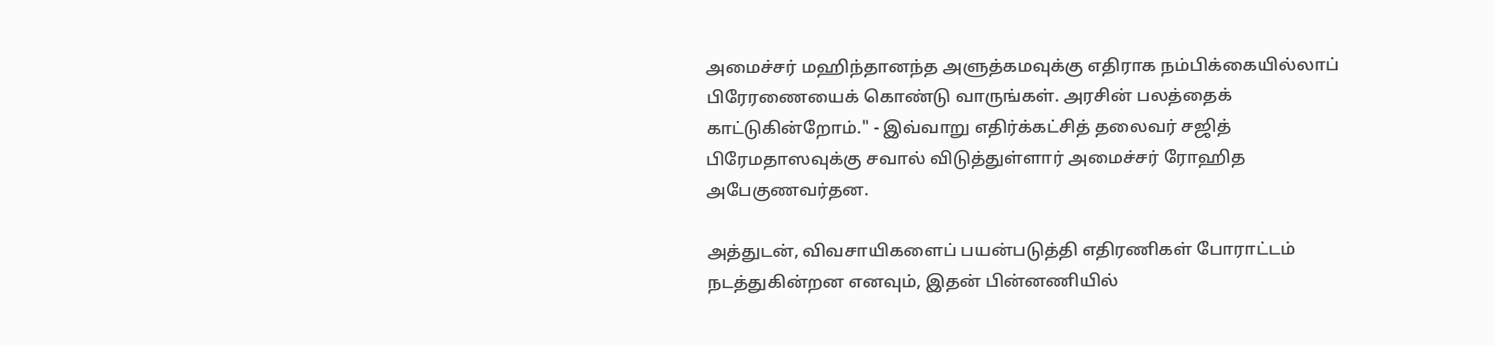அமைச்சர் மஹிந்தானந்த அளுத்கமவுக்கு எதிராக நம்பிக்கையில்லாப் பிரேரணையைக் கொண்டு வாருங்கள். அரசின் பலத்தைக் காட்டுகின்றோம்." - இவ்வாறு எதிர்க்கட்சித் தலைவர் சஜித் பிரேமதாஸவுக்கு சவால் விடுத்துள்ளார் அமைச்சர் ரோஹித அபேகுணவர்தன.

அத்துடன், விவசாயிகளைப் பயன்படுத்தி எதிரணிகள் போராட்டம் நடத்துகின்றன எனவும், இதன் பின்னணியில்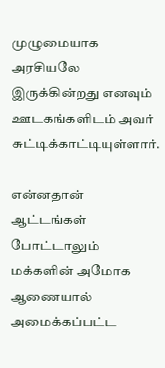முழுமையாக அரசியலே இருக்கின்றது எனவும் ஊடகங்களிடம் அவர் சுட்டிக்காட்டியுள்ளார்.

என்னதான் ஆட்டங்கள் போட்டாலும் மக்களின் அமோக ஆணையால் அமைக்கப்பட்ட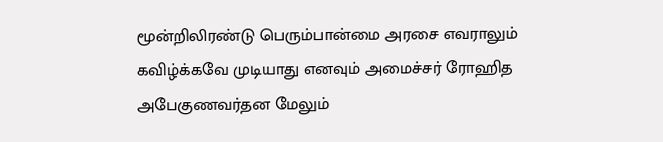மூன்றிலிரண்டு பெரும்பான்மை அரசை எவராலும் கவிழ்க்கவே முடியாது எனவும் அமைச்சர் ரோஹித அபேகுணவர்தன மேலும்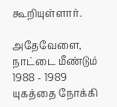கூறியுள்ளார்.

அதேவேளை, நாட்டை மீண்டும் 1988 - 1989 யுகத்தை நோக்கி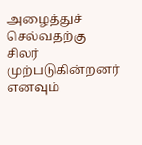அழைத்துச் செல்வதற்கு சிலர் முற்படுகின்றனர் எனவும்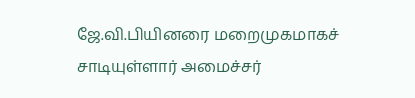ஜே.வி.பியினரை மறைமுகமாகச் சாடியுள்ளார் அமைச்சர்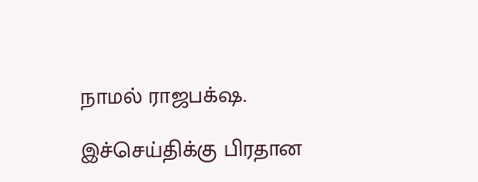நாமல் ராஜபக்‌ஷ.

இச்செய்திக்கு பிரதான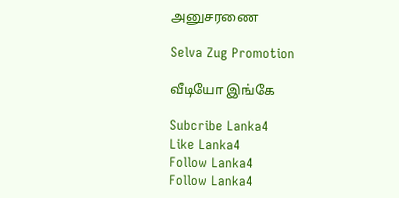அனுசரணை

Selva Zug Promotion

வீடியோ இங்கே

Subcribe Lanka4
Like Lanka4
Follow Lanka4
Follow Lanka4